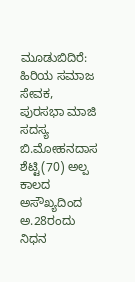ಮೂಡುಬಿದಿರೆ: ಹಿರಿಯ ಸಮಾಜ ಸೇವಕ, ಪುರಸಭಾ ಮಾಜಿ ಸದಸ್ಯ ಬಿ.ಮೋಹನದಾಸ ಶೆಟ್ಟಿ(70) ಅಲ್ಪ ಕಾಲದ ಅಸೌಖ್ಯದಿಂದ ಅ.28ರಂದು ನಿಧನ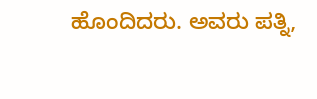ಹೊಂದಿದರು. ಅವರು ಪತ್ನಿ,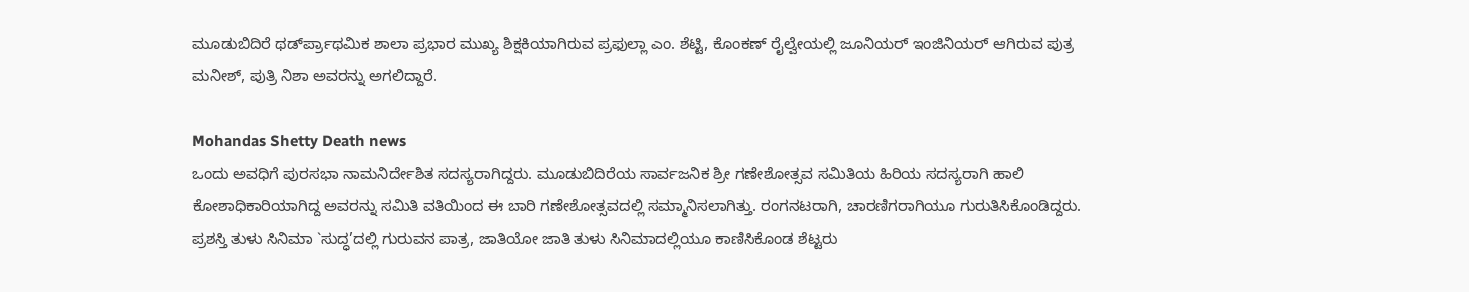ಮೂಡುಬಿದಿರೆ ಥರ್ಡ್‍ಪ್ರಾಥಮಿಕ ಶಾಲಾ ಪ್ರಭಾರ ಮುಖ್ಯ ಶಿಕ್ಷಕಿಯಾಗಿರುವ ಪ್ರಫುಲ್ಲಾ ಎಂ. ಶೆಟ್ಟಿ, ಕೊಂಕಣ್ ರೈಲ್ವೇಯಲ್ಲಿ ಜೂನಿಯರ್ ಇಂಜಿನಿಯರ್ ಆಗಿರುವ ಪುತ್ರ ಮನೀಶ್, ಪುತ್ರಿ ನಿಶಾ ಅವರನ್ನು ಅಗಲಿದ್ದಾರೆ.

Mohandas Shetty Death news
ಒಂದು ಅವಧಿಗೆ ಪುರಸಭಾ ನಾಮನಿರ್ದೇಶಿತ ಸದಸ್ಯರಾಗಿದ್ದರು. ಮೂಡುಬಿದಿರೆಯ ಸಾರ್ವಜನಿಕ ಶ್ರೀ ಗಣೇಶೋತ್ಸವ ಸಮಿತಿಯ ಹಿರಿಯ ಸದಸ್ಯರಾಗಿ ಹಾಲಿ ಕೋಶಾಧಿಕಾರಿಯಾಗಿದ್ದ ಅವರನ್ನು ಸಮಿತಿ ವತಿಯಿಂದ ಈ ಬಾರಿ ಗಣೇಶೋತ್ಸವದಲ್ಲಿ ಸಮ್ಮಾನಿಸಲಾಗಿತ್ತು. ರಂಗನಟರಾಗಿ, ಚಾರಣಿಗರಾಗಿಯೂ ಗುರುತಿಸಿಕೊಂಡಿದ್ದರು. ಪ್ರಶಸ್ತಿ ತುಳು ಸಿನಿಮಾ `ಸುದ್ಧ’ದಲ್ಲಿ ಗುರುವನ ಪಾತ್ರ, ಜಾತಿಯೋ ಜಾತಿ ತುಳು ಸಿನಿಮಾದಲ್ಲಿಯೂ ಕಾಣಿಸಿಕೊಂಡ ಶೆಟ್ಟರು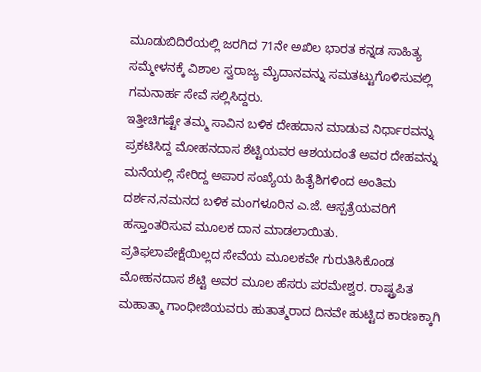ಮೂಡುಬಿದಿರೆಯಲ್ಲಿ ಜರಗಿದ 71ನೇ ಅಖಿಲ ಭಾರತ ಕನ್ನಡ ಸಾಹಿತ್ಯ ಸಮ್ಮೇಳನಕ್ಕೆ ವಿಶಾಲ ಸ್ವರಾಜ್ಯ ಮೈದಾನವನ್ನು ಸಮತಟ್ಟುಗೊಳಿಸುವಲ್ಲಿ ಗಮನಾರ್ಹ ಸೇವೆ ಸಲ್ಲಿಸಿದ್ದರು.
ಇತ್ತೀಚಿಗಷ್ಟೇ ತಮ್ಮ ಸಾವಿನ ಬಳಿಕ ದೇಹದಾನ ಮಾಡುವ ನಿರ್ಧಾರವನ್ನು ಪ್ರಕಟಿಸಿದ್ದ ಮೋಹನದಾಸ ಶೆಟ್ಟಿಯವರ ಆಶಯದಂತೆ ಅವರ ದೇಹವನ್ನು ಮನೆಯಲ್ಲಿ ಸೇರಿದ್ದ ಅಪಾರ ಸಂಖ್ಯೆಯ ಹಿತೈಶಿಗಳಿಂದ ಅಂತಿಮ ದರ್ಶನ,ನಮನದ ಬಳಿಕ ಮಂಗಳೂರಿನ ಎ.ಜೆ. ಆಸ್ಪತ್ರೆಯವರಿಗೆ ಹಸ್ತಾಂತರಿಸುವ ಮೂಲಕ ದಾನ ಮಾಡಲಾಯಿತು.
ಪ್ರತಿಫಲಾಪೇಕ್ಷೆಯಿಲ್ಲದ ಸೇವೆಯ ಮೂಲಕವೇ ಗುರುತಿಸಿಕೊಂಡ ಮೋಹನದಾಸ ಶೆಟ್ಟಿ ಅವರ ಮೂಲ ಹೆಸರು ಪರಮೇಶ್ವರ. ರಾಷ್ಟ್ರಪಿತ ಮಹಾತ್ಮಾ ಗಾಂಧೀಜಿಯವರು ಹುತಾತ್ಮರಾದ ದಿನವೇ ಹುಟ್ಟಿದ ಕಾರಣಕ್ಕಾಗಿ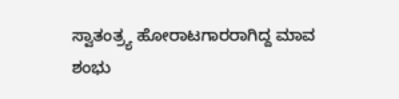ಸ್ವಾತಂತ್ರ್ಯ ಹೋರಾಟಗಾರರಾಗಿದ್ದ ಮಾವ ಶಂಭು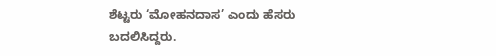ಶೆಟ್ಟರು ‘ಮೋಹನದಾಸ’ ಎಂದು ಹೆಸರು ಬದಲಿಸಿದ್ದರು.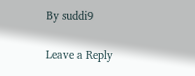By suddi9

Leave a Reply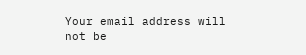Your email address will not be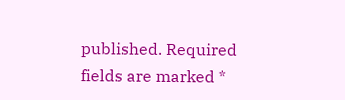published. Required fields are marked *